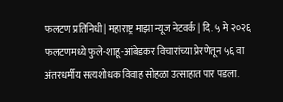फलटण प्रतिनिधी| महाराष्ट्र माझा न्यूज नेटवर्क | दि. ५ मे २०२६
फलटणमध्ये फुले-शाहू-आंबेडकर विचारांच्या प्रेरणेतून ५६ वा अंतरधर्मीय सत्यशोधक विवाह सोहळा उत्साहात पार पडला.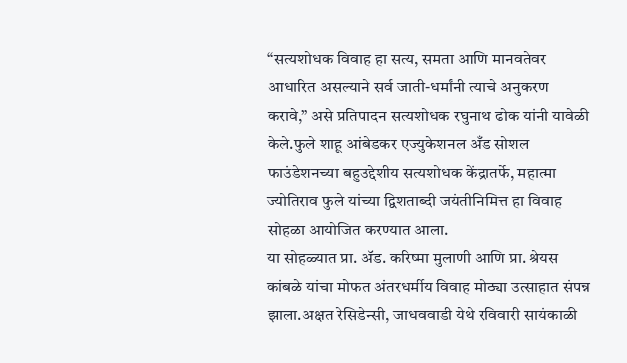“सत्यशोधक विवाह हा सत्य, समता आणि मानवतेवर आधारित असल्याने सर्व जाती-धर्मांनी त्याचे अनुकरण करावे,” असे प्रतिपादन सत्यशोधक रघुनाथ ढोक यांनी यावेळी केले.फुले शाहू आंबेडकर एज्युकेशनल अँड सोशल फाउंडेशनच्या बहुउद्देशीय सत्यशोधक केंद्रातर्फे, महात्मा ज्योतिराव फुले यांच्या द्विशताब्दी जयंतीनिमित्त हा विवाह सोहळा आयोजित करण्यात आला.
या सोहळ्यात प्रा. ॲड. करिष्मा मुलाणी आणि प्रा. श्रेयस कांबळे यांचा मोफत अंतरधर्मीय विवाह मोठ्या उत्साहात संपन्न झाला.अक्षत रेसिडेन्सी, जाधववाडी येथे रविवारी सायंकाळी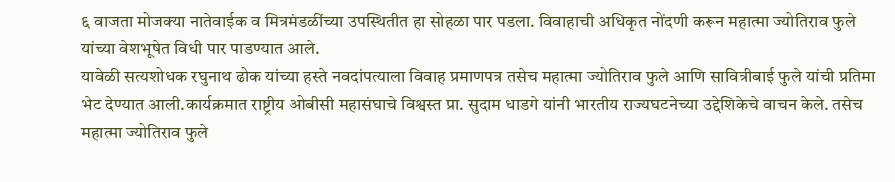६ वाजता मोजक्या नातेवाईक व मित्रमंडळींच्या उपस्थितीत हा सोहळा पार पडला. विवाहाची अधिकृत नोंदणी करून महात्मा ज्योतिराव फुले यांच्या वेशभूषेत विधी पार पाडण्यात आले.
यावेळी सत्यशोधक रघुनाथ ढोक यांच्या हस्ते नवदांपत्याला विवाह प्रमाणपत्र तसेच महात्मा ज्योतिराव फुले आणि सावित्रीबाई फुले यांची प्रतिमा भेट देण्यात आली.कार्यक्रमात राष्ट्रीय ओबीसी महासंघाचे विश्वस्त प्रा. सुदाम धाडगे यांनी भारतीय राज्यघटनेच्या उद्देशिकेचे वाचन केले. तसेच महात्मा ज्योतिराव फुले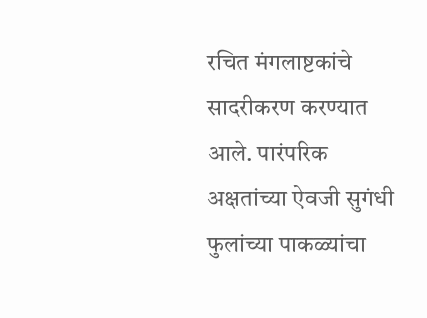रचित मंगलाष्टकांचे सादरीकरण करण्यात आले. पारंपरिक अक्षतांच्या ऐवजी सुगंधी फुलांच्या पाकळ्यांचा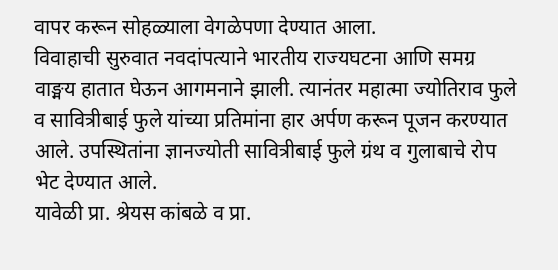वापर करून सोहळ्याला वेगळेपणा देण्यात आला.
विवाहाची सुरुवात नवदांपत्याने भारतीय राज्यघटना आणि समग्र वाङ्मय हातात घेऊन आगमनाने झाली. त्यानंतर महात्मा ज्योतिराव फुले व सावित्रीबाई फुले यांच्या प्रतिमांना हार अर्पण करून पूजन करण्यात आले. उपस्थितांना ज्ञानज्योती सावित्रीबाई फुले ग्रंथ व गुलाबाचे रोप भेट देण्यात आले.
यावेळी प्रा. श्रेयस कांबळे व प्रा.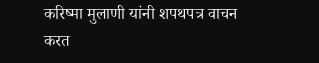करिष्मा मुलाणी यांनी शपथपत्र वाचन करत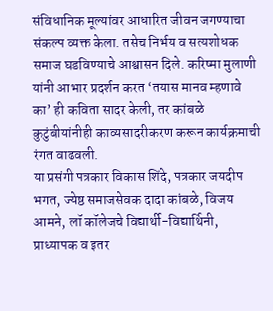संविधानिक मूल्यांवर आधारित जीवन जगण्याचा संकल्प व्यक्त केला. तसेच निर्भय व सत्यशोधक समाज घडविण्याचे आश्वासन दिले. करिष्मा मुलाणी यांनी आभार प्रदर्शन करत ‘तयास मानव म्हणावे का’ ही कविता सादर केली, तर कांबळे कुटुंबीयांनीही काव्यसादरीकरण करून कार्यक्रमाची रंगत वाढवली.
या प्रसंगी पत्रकार विकास शिंदे, पत्रकार जयदीप भगत, ज्येष्ठ समाजसेवक दादा कांबळे, विजय आमने, लॉ कॉलेजचे विद्यार्थी-विद्यार्थिनी, प्राध्यापक व इतर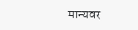मान्यवर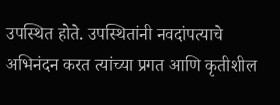उपस्थित होते. उपस्थितांनी नवदांपत्याचे अभिनंदन करत त्यांच्या प्रगत आणि कृतीशील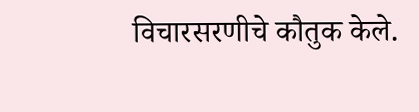विचारसरणीचे कौतुक केले.